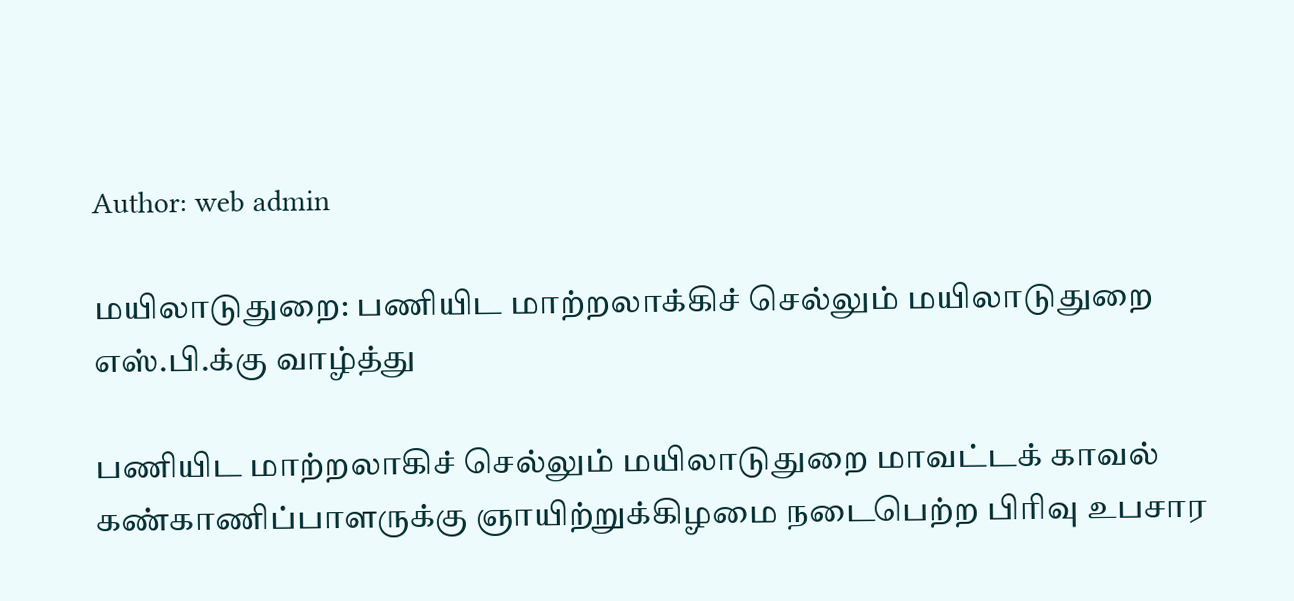Author: web admin

மயிலாடுதுறை: பணியிட மாற்றலாக்கிச் செல்லும் மயிலாடுதுறை எஸ்.பி.க்கு வாழ்த்து

பணியிட மாற்றலாகிச் செல்லும் மயிலாடுதுறை மாவட்டக் காவல் கண்காணிப்பாளருக்கு ஞாயிற்றுக்கிழமை நடைபெற்ற பிரிவு உபசார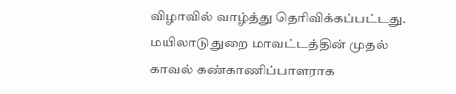விழாவில் வாழ்த்து தெரிவிக்கப்பட்டது. மயிலாடுதுறை மாவட்டத்தின் முதல் காவல் கண்காணிப்பாளராக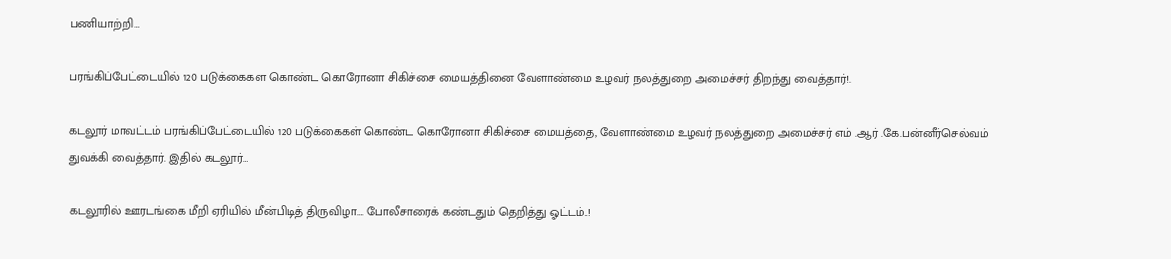பணியாற்றி…

பரங்கிப்பேட்டையில் 120 படுக்கைகள கொண்ட கொரோனா சிகிச்சை மையத்தினை வேளாண்மை உழவர் நலத்துறை அமைச்சர் திறந்து வைத்தார்!.

கடலூர் மாவட்டம் பரங்கிப்பேட்டையில் 120 படுக்கைகள் கொண்ட கொரோனா சிகிச்சை மையத்தை, வேளாண்மை உழவர் நலத்துறை அமைச்சர் எம் .ஆர் .கே.பன்னீர்செல்வம் துவக்கி வைத்தார். இதில் கடலூர்…

கடலூரில் ஊரடங்கை மீறி ஏரியில் மீன்பிடித் திருவிழா…. போலீசாரைக் கண்டதும் தெறித்து ஓட்டம்..!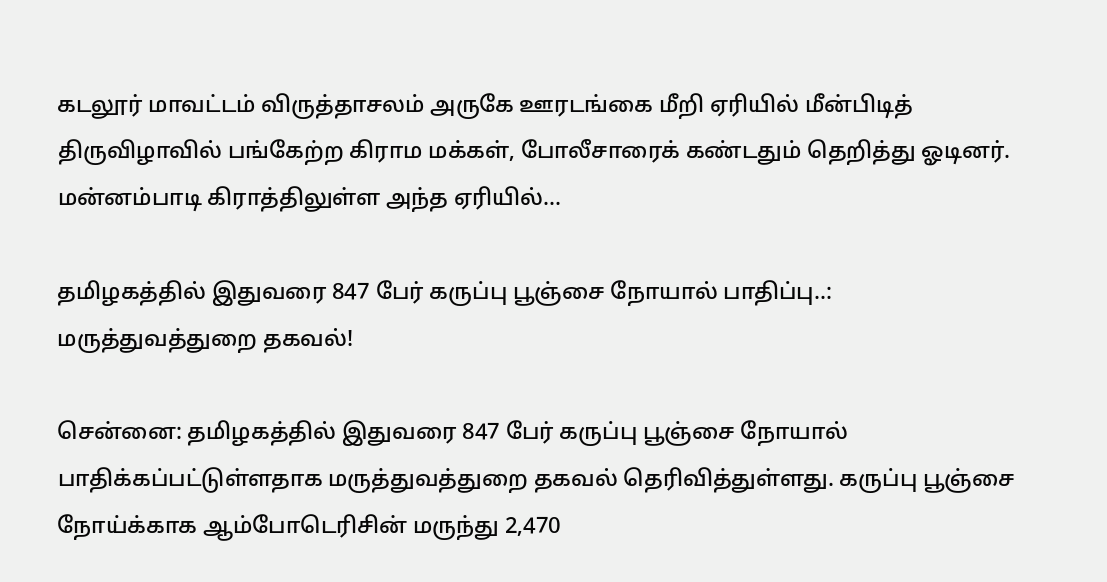கடலூர் மாவட்டம் விருத்தாசலம் அருகே ஊரடங்கை மீறி ஏரியில் மீன்பிடித் திருவிழாவில் பங்கேற்ற கிராம மக்கள், போலீசாரைக் கண்டதும் தெறித்து ஓடினர். மன்னம்பாடி கிராத்திலுள்ள அந்த ஏரியில்…

தமிழகத்தில் இதுவரை 847 பேர் கருப்பு பூஞ்சை நோயால் பாதிப்பு..: மருத்துவத்துறை தகவல்!

சென்னை: தமிழகத்தில் இதுவரை 847 பேர் கருப்பு பூஞ்சை நோயால் பாதிக்கப்பட்டுள்ளதாக மருத்துவத்துறை தகவல் தெரிவித்துள்ளது. கருப்பு பூஞ்சை நோய்க்காக ஆம்போடெரிசின் மருந்து 2,470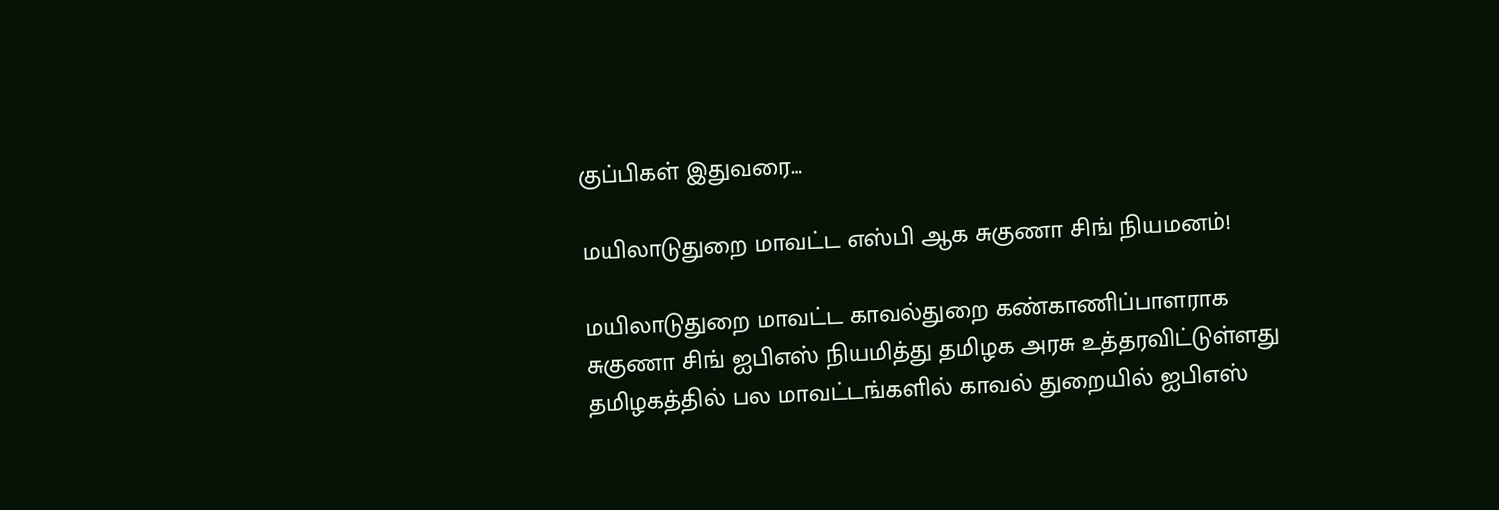குப்பிகள் இதுவரை…

மயிலாடுதுறை மாவட்ட எஸ்பி ஆக சுகுணா சிங் நியமனம்!

மயிலாடுதுறை மாவட்ட காவல்துறை கண்காணிப்பாளராக சுகுணா சிங் ஐபிஎஸ் நியமித்து தமிழக அரசு உத்தரவிட்டுள்ளது தமிழகத்தில் பல மாவட்டங்களில் காவல் துறையில் ஐபிஎஸ்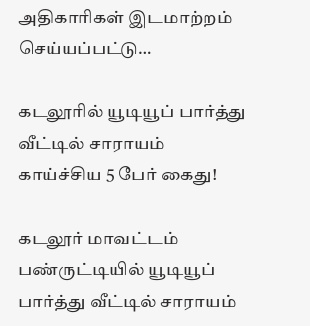அதிகாரிகள் இடமாற்றம் செய்யப்பட்டு…

கடலூரில் யூடியூப் பார்த்து வீட்டில் சாராயம் காய்ச்சிய 5 பேர் கைது!

கடலூர் மாவட்டம் பண்ருட்டியில் யூடியூப் பார்த்து வீட்டில் சாராயம்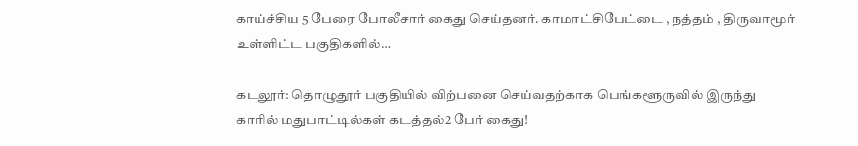காய்ச்சிய 5 பேரை போலீசார் கைது செய்தனர். காமாட்சிபேட்டை , நத்தம் , திருவாமூர் உள்ளிட்ட பகுதிகளில்…

கடலூர்: தொழுதூர் பகுதியில் விற்பனை செய்வதற்காக பெங்களூருவில் இருந்து காரில் மதுபாட்டில்கள் கடத்தல்2 பேர் கைது!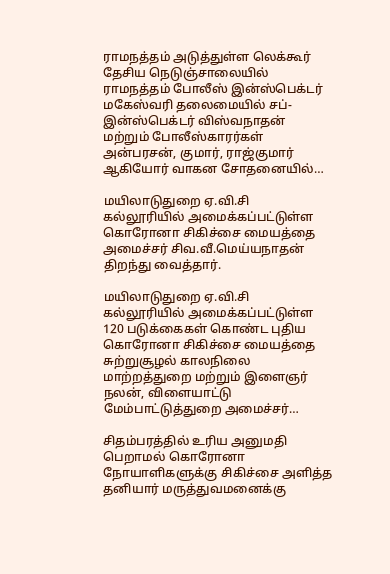ராமநத்தம் அடுத்துள்ள லெக்கூர் தேசிய நெடுஞ்சாலையில் ராமநத்தம் போலீஸ் இன்ஸ்பெக்டர் மகேஸ்வரி தலைமையில் சப்-இன்ஸ்பெக்டர் விஸ்வநாதன் மற்றும் போலீஸ்காரர்கள் அன்பரசன், குமார், ராஜ்குமார் ஆகியோர் வாகன சோதனையில்…

மயிலாடுதுறை ஏ.வி.சி கல்லூரியில் அமைக்கப்பட்டுள்ள கொரோனா சிகிச்சை மையத்தை அமைச்சர் சிவ.வீ.மெய்யநாதன் திறந்து வைத்தார்.

மயிலாடுதுறை ஏ.வி.சி கல்லூரியில் அமைக்கப்பட்டுள்ள 120 படுக்கைகள் கொண்ட புதிய கொரோனா சிகிச்சை மையத்தை சுற்றுசூழல் காலநிலை மாற்றத்துறை மற்றும் இளைஞர் நலன், விளையாட்டு மேம்பாட்டுத்துறை அமைச்சர்…

சிதம்பரத்தில் உரிய அனுமதி பெறாமல் கொரோனா நோயாளிகளுக்கு சிகிச்சை அளித்த தனியார் மருத்துவமனைக்கு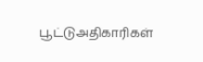பூட்டுஅதிகாரிகள்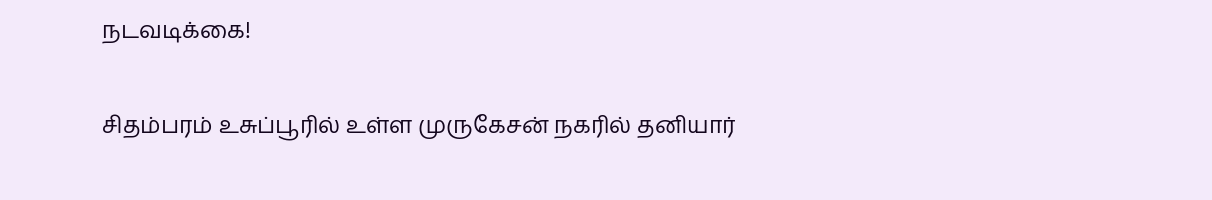நடவடிக்கை!

சிதம்பரம் உசுப்பூரில் உள்ள முருகேசன் நகரில் தனியார்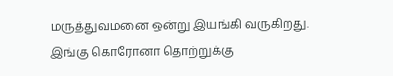மருத்துவமனை ஒன்று இயங்கி வருகிறது. இங்கு கொரோனா தொற்றுக்கு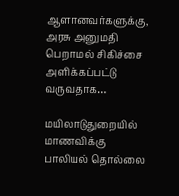ஆளானவர்களுக்கு, அரசு அனுமதி பெறாமல் சிகிச்சை அளிக்கப்பட்டு வருவதாக…

மயிலாடுதுறையில் மாணவிக்கு பாலியல் தொல்லை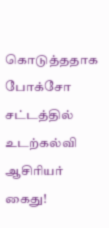கொடுத்ததாக போக்சோ சட்டத்தில் உடற்கல்வி ஆசிரியர் கைது!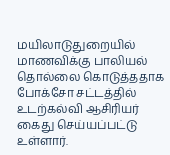மயிலாடுதுறையில் மாணவிக்கு பாலியல் தொல்லை கொடுத்ததாக போக்சோ சட்டத்தில் உடற்கல்வி ஆசிரியர் கைது செய்யப்பட்டு உள்ளார்.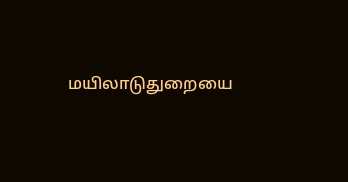மயிலாடுதுறையை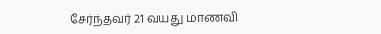சேர்ந்தவர் 21 வயது மாணவி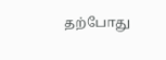தற்போது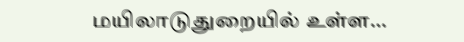மயிலாடுதுறையில் உள்ள…